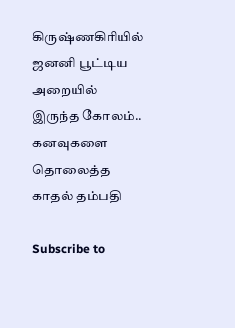கிருஷ்ணகிரியில் ஜனனி பூட்டிய அறையில் இருந்த கோலம்.. கனவுகளை தொலைத்த காதல் தம்பதி

Subscribe to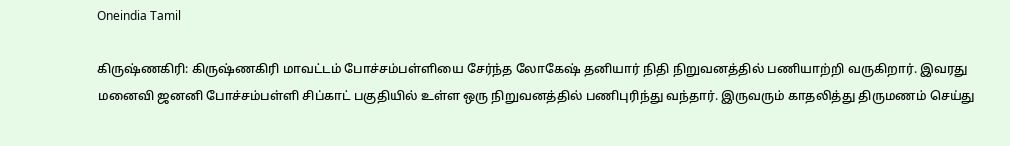Oneindia Tamil

கிருஷ்ணகிரி: கிருஷ்ணகிரி மாவட்டம் போச்சம்பள்ளியை சேர்ந்த லோகேஷ் தனியார் நிதி நிறுவனத்தில் பணியாற்றி வருகிறார். இவரது மனைவி ஜனனி போச்சம்பள்ளி சிப்காட் பகுதியில் உள்ள ஒரு நிறுவனத்தில் பணிபுரிந்து வந்தார். இருவரும் காதலித்து திருமணம் செய்து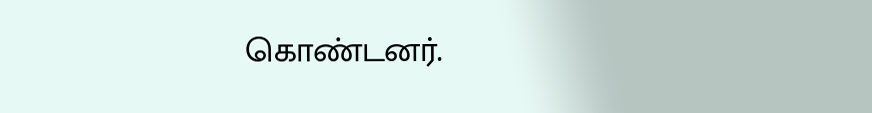கொண்டனர்.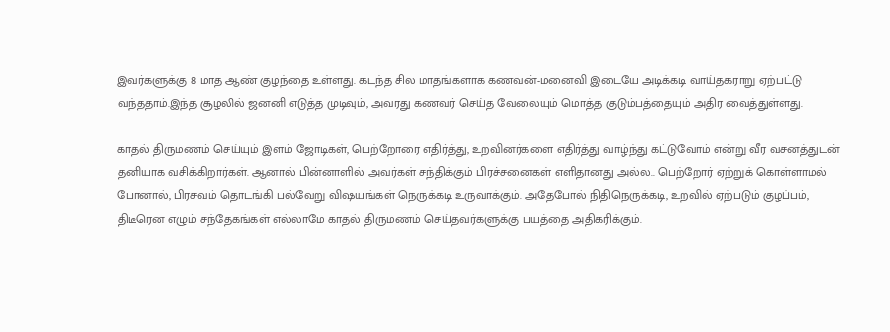இவர்களுக்கு 8 மாத ஆண் குழந்தை உள்ளது. கடந்த சில மாதங்களாக கணவன்-மனைவி இடையே அடிக்கடி வாய்தகராறு ஏற்பட்டு வந்ததாம்.இந்த சூழலில் ஜனனி எடுத்த முடிவும், அவரது கணவர் செய்த வேலையும் மொத்த குடும்பத்தையும் அதிர வைத்துள்ளது.

காதல் திருமணம் செய்யும் இளம் ஜோடிகள், பெற்றோரை எதிர்த்து, உறவினர்களை எதிர்த்து வாழ்ந்து கட்டுவோம் என்று வீர வசனத்துடன் தனியாக வசிக்கிறார்கள். ஆனால் பின்னாளில் அவர்கள் சந்திக்கும் பிரச்சனைகள் எளிதானது அல்ல.. பெற்றோர் ஏற்றுக் கொள்ளாமல் போனால், பிரசவம் தொடங்கி பல்வேறு விஷயங்கள் நெருக்கடி உருவாக்கும். அதேபோல் நிதிநெருக்கடி, உறவில் ஏற்படும் குழப்பம், திடீரென எழும் சந்தேகங்கள் எல்லாமே காதல் திருமணம் செய்தவர்களுக்கு பயத்தை அதிகரிக்கும்.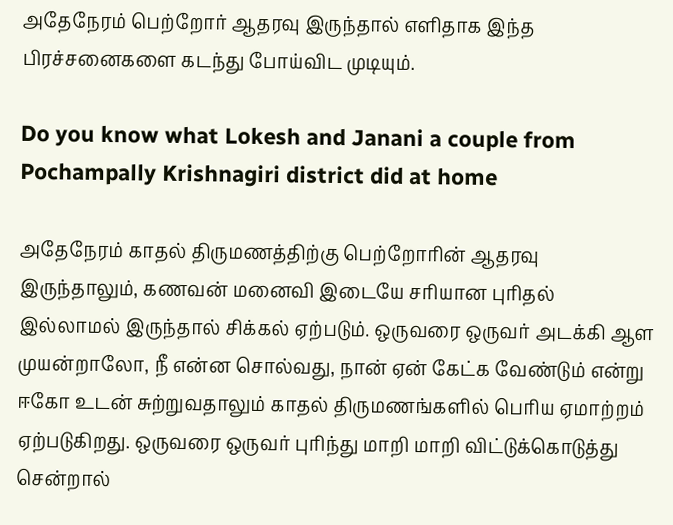அதேநேரம் பெற்றோர் ஆதரவு இருந்தால் எளிதாக இந்த பிரச்சனைகளை கடந்து போய்விட முடியும்.

Do you know what Lokesh and Janani a couple from Pochampally Krishnagiri district did at home

அதேநேரம் காதல் திருமணத்திற்கு பெற்றோரின் ஆதரவு இருந்தாலும், கணவன் மனைவி இடையே சரியான புரிதல் இல்லாமல் இருந்தால் சிக்கல் ஏற்படும். ஒருவரை ஒருவர் அடக்கி ஆள முயன்றாலோ, நீ என்ன சொல்வது, நான் ஏன் கேட்க வேண்டும் என்று ஈகோ உடன் சுற்றுவதாலும் காதல் திருமணங்களில் பெரிய ஏமாற்றம் ஏற்படுகிறது. ஒருவரை ஒருவர் புரிந்து மாறி மாறி விட்டுக்கொடுத்து சென்றால்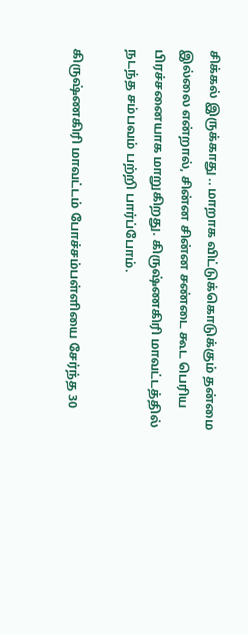சிக்கல் இருக்காது .. மாறாக விட்டுக்கொடுக்கும் தன்மை இல்லை என்றால், சின்ன சின்ன சண்டை கூட பெரிய பிரச்சனையாக மாறுகிறது. கிருஷ்ணகிரி மாவட்டத்தில் நடந்த சம்பவம் பற்றி பார்ப்போம்.

கிருஷ்ணகிரி மாவட்டம் போச்சம்பள்ளியை சேர்ந்த 30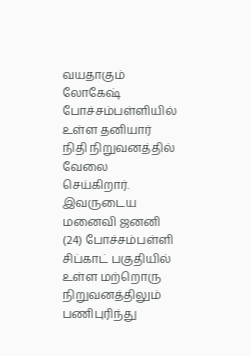வயதாகும் லோகேஷ் போச்சம்பள்ளியில் உள்ள தனியார் நிதி நிறுவனத்தில் வேலை செய்கிறார். இவருடைய மனைவி ஜனனி (24) போச்சம்பள்ளி சிப்காட் பகுதியில் உள்ள மற்றொரு நிறுவனத்திலும் பணிபுரிந்து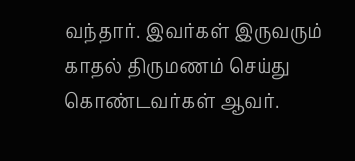வந்தார். இவர்கள் இருவரும் காதல் திருமணம் செய்து கொண்டவர்கள் ஆவர்.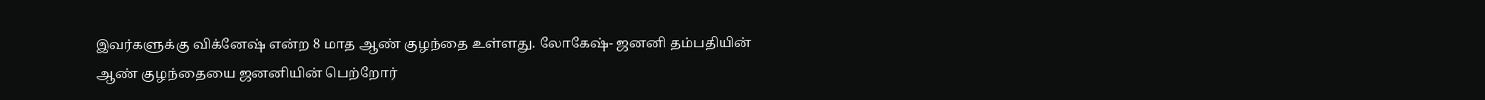இவர்களுக்கு விக்னேஷ் என்ற 8 மாத ஆண் குழந்தை உள்ளது. லோகேஷ்- ஜனனி தம்பதியின் ஆண் குழந்தையை ஜனனியின் பெற்றோர்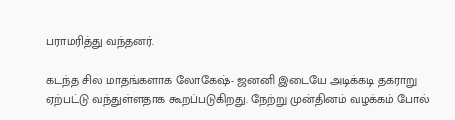பராமரித்து வந்தனர்.

கடந்த சில மாதங்களாக லோகேஷ்- ஜனனி இடையே அடிக்கடி தகராறு ஏற்பட்டு வந்துள்ளதாக கூறப்படுகிறது. நேற்று முன்தினம் வழக்கம் போல்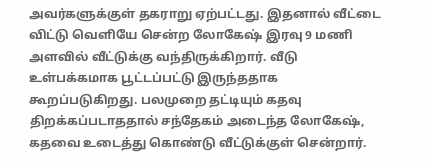அவர்களுக்குள் தகராறு ஏற்பட்டது. இதனால் வீட்டை விட்டு வெளியே சென்ற லோகேஷ் இரவு 9 மணி அளவில் வீட்டுக்கு வந்திருக்கிறார். வீடு உள்பக்கமாக பூட்டப்பட்டு இருந்ததாக கூறப்படுகிறது. பலமுறை தட்டியும் கதவு திறக்கப்படாததால் சந்தேகம் அடைந்த லோகேஷ், கதவை உடைத்து கொண்டு வீட்டுக்குள் சென்றார்.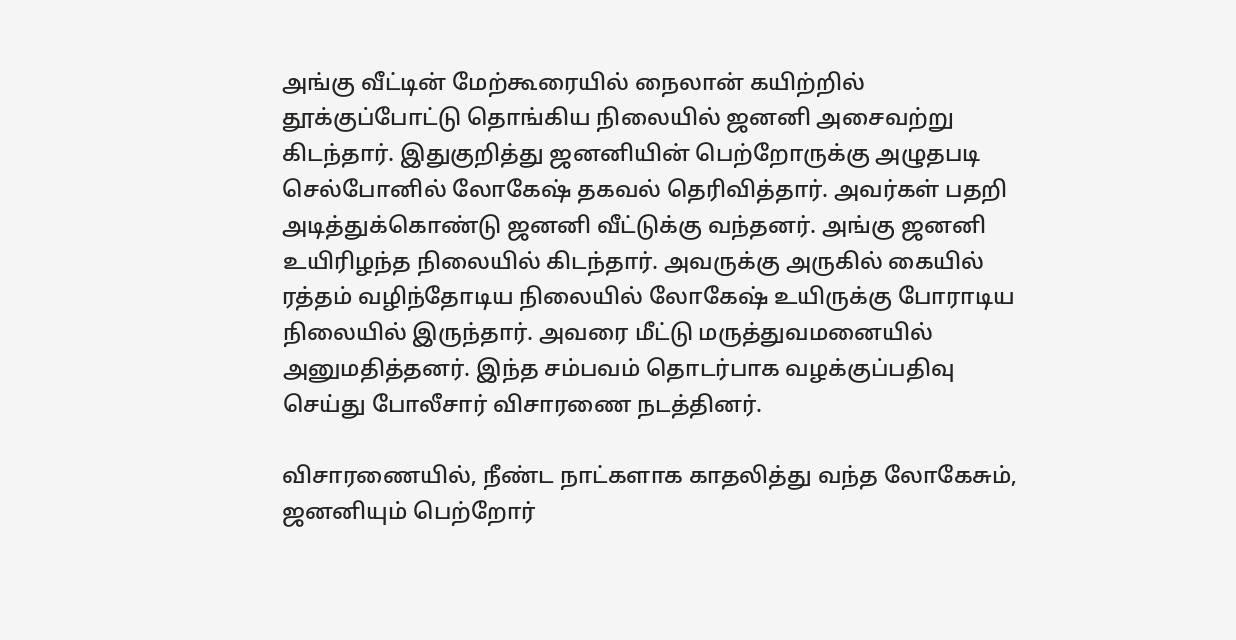அங்கு வீட்டின் மேற்கூரையில் நைலான் கயிற்றில் தூக்குப்போட்டு தொங்கிய நிலையில் ஜனனி அசைவற்று கிடந்தார். இதுகுறித்து ஜனனியின் பெற்றோருக்கு அழுதபடி செல்போனில் லோகேஷ் தகவல் தெரிவித்தார். அவர்கள் பதறி அடித்துக்கொண்டு ஜனனி வீட்டுக்கு வந்தனர். அங்கு ஜனனி உயிரிழந்த நிலையில் கிடந்தார். அவருக்கு அருகில் கையில் ரத்தம் வழிந்தோடிய நிலையில் லோகேஷ் உயிருக்கு போராடிய நிலையில் இருந்தார். அவரை மீட்டு மருத்துவமனையில் அனுமதித்தனர். இந்த சம்பவம் தொடர்பாக வழக்குப்பதிவு செய்து போலீசார் விசாரணை நடத்தினர்.

விசாரணையில், நீண்ட நாட்களாக காதலித்து வந்த லோகேசும், ஜனனியும் பெற்றோர்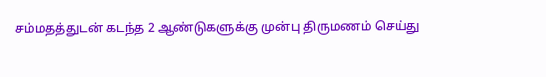சம்மதத்துடன் கடந்த 2 ஆண்டுகளுக்கு முன்பு திருமணம் செய்து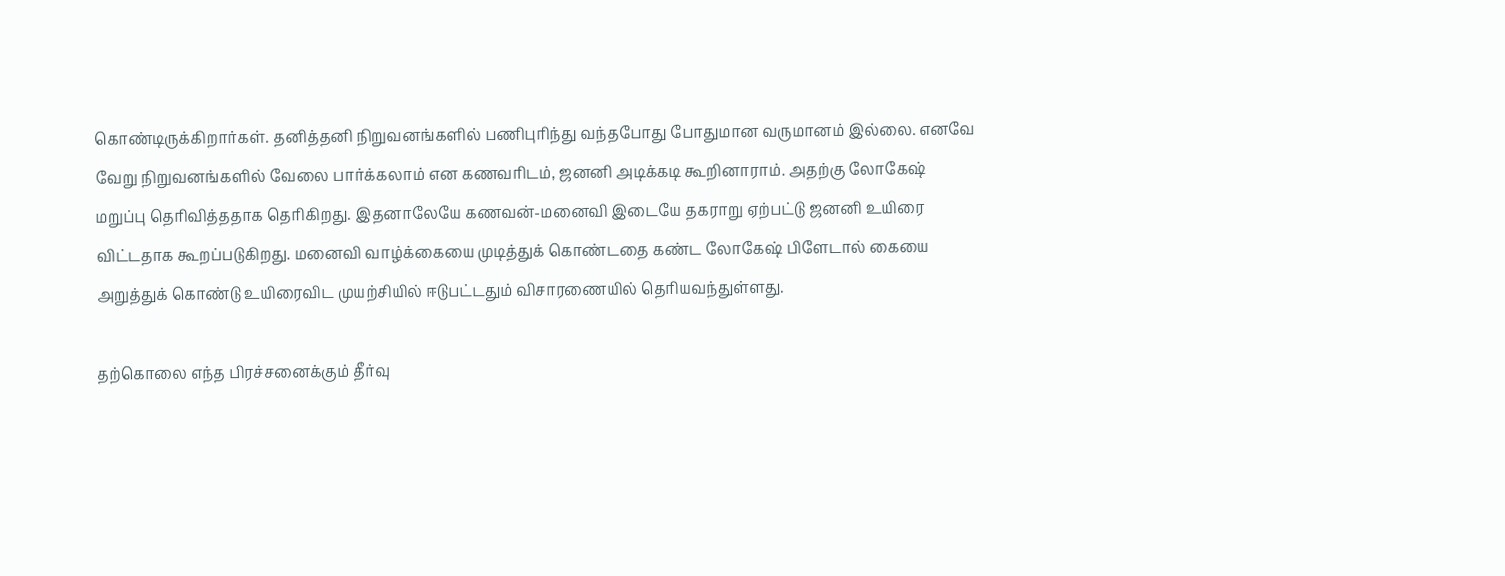கொண்டிருக்கிறார்கள். தனித்தனி நிறுவனங்களில் பணிபுரிந்து வந்தபோது போதுமான வருமானம் இல்லை. எனவே வேறு நிறுவனங்களில் வேலை பார்க்கலாம் என கணவரிடம், ஜனனி அடிக்கடி கூறினாராம். அதற்கு லோகேஷ் மறுப்பு தெரிவித்ததாக தெரிகிறது. இதனாலேயே கணவன்-மனைவி இடையே தகராறு ஏற்பட்டு ஜனனி உயிரை விட்டதாக கூறப்படுகிறது. மனைவி வாழ்க்கையை முடித்துக் கொண்டதை கண்ட லோகேஷ் பிளேடால் கையை அறுத்துக் கொண்டு உயிரைவிட முயற்சியில் ஈடுபட்டதும் விசாரணையில் தெரியவந்துள்ளது.

தற்கொலை எந்த பிரச்சனைக்கும் தீர்வு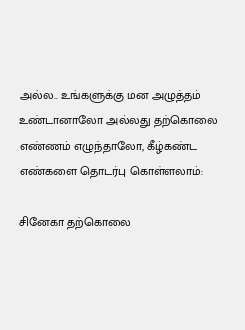அல்ல.. உங்களுக்கு மன அழுத்தம் உண்டானாலோ அல்லது தற்கொலை எண்ணம் எழுந்தாலோ, கீழ்கண்ட எண்களை தொடர்பு கொள்ளலாம்:

சினேகா தற்கொலை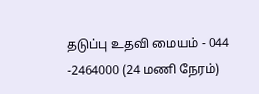தடுப்பு உதவி மையம் - 044 -2464000 (24 மணி நேரம்)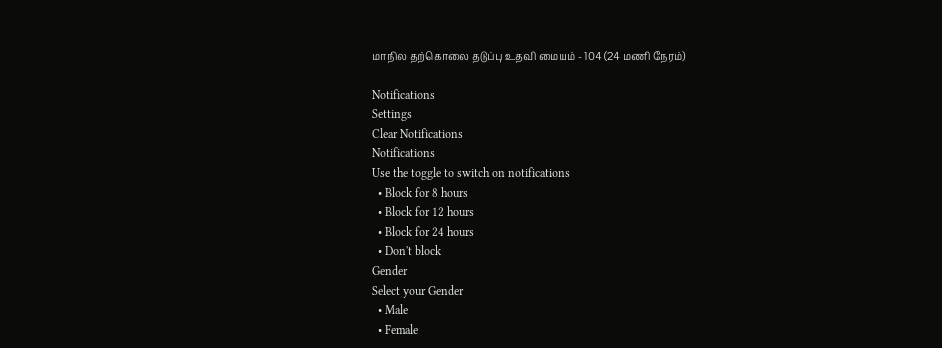மாநில தற்கொலை தடுப்பு உதவி மையம் - 104 (24 மணி நேரம்)

Notifications
Settings
Clear Notifications
Notifications
Use the toggle to switch on notifications
  • Block for 8 hours
  • Block for 12 hours
  • Block for 24 hours
  • Don't block
Gender
Select your Gender
  • Male
  • Female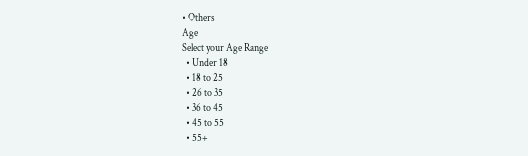• Others
Age
Select your Age Range
  • Under 18
  • 18 to 25
  • 26 to 35
  • 36 to 45
  • 45 to 55
  • 55+